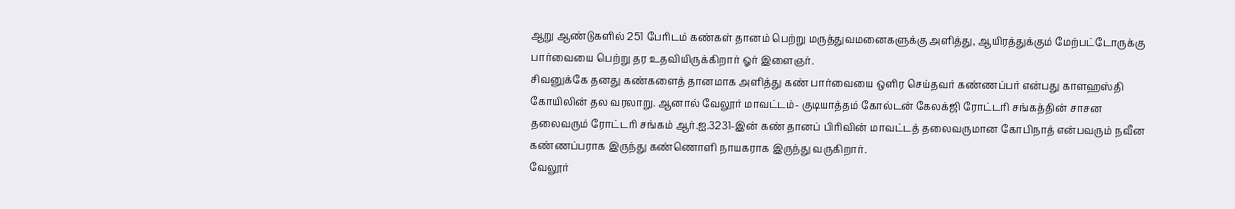ஆறு ஆண்டுகளில் 251 பேரிடம் கண்கள் தானம் பெற்று மருத்துவமனைகளுக்கு அளித்து, ஆயிரத்துக்கும் மேற்பட்டோருக்கு பார்வையை பெற்று தர உதவியிருக்கிறார் ஓர் இளைஞர்.
சிவனுக்கே தனது கண்களைத் தானமாக அளித்து கண் பார்வையை ஒளிர செய்தவர் கண்ணப்பர் என்பது காளஹஸ்தி கோயிலின் தல வரலாறு. ஆனால் வேலூர் மாவட்டம்- குடியாத்தம் கோல்டன் கேலக்ஜி ரோட்டரி சங்கத்தின் சாசன தலைவரும் ரோட்டரி சங்கம் ஆர்.ஐ.3231-இன் கண் தானப் பிரிவின் மாவட்டத் தலைவருமான கோபிநாத் என்பவரும் நவீன கண்ணப்பராக இருந்து கண்ணொளி நாயகராக இருந்து வருகிறார்.
வேலூர்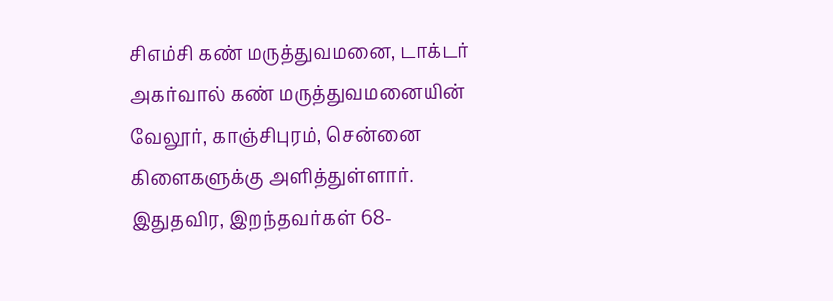சிஎம்சி கண் மருத்துவமனை, டாக்டர் அகர்வால் கண் மருத்துவமனையின் வேலூர், காஞ்சிபுரம், சென்னை கிளைகளுக்கு அளித்துள்ளார்.
இதுதவிர, இறந்தவர்கள் 68-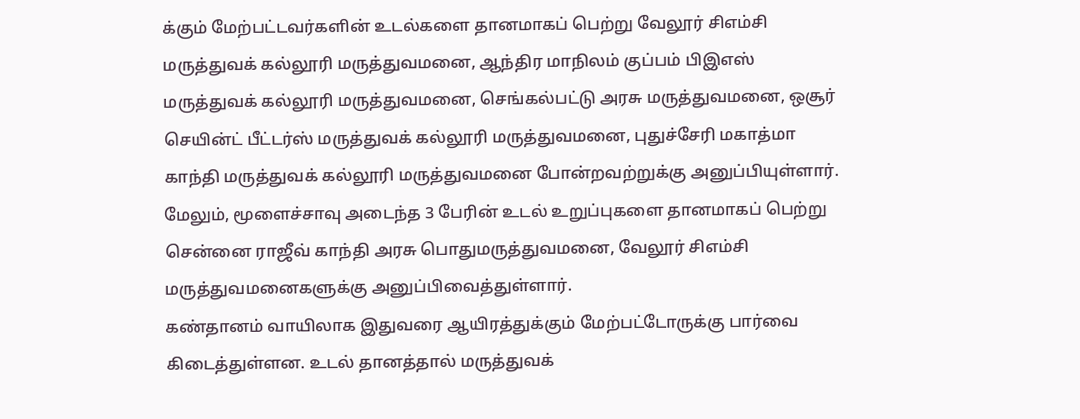க்கும் மேற்பட்டவர்களின் உடல்களை தானமாகப் பெற்று வேலூர் சிஎம்சி மருத்துவக் கல்லூரி மருத்துவமனை, ஆந்திர மாநிலம் குப்பம் பிஇஎஸ் மருத்துவக் கல்லூரி மருத்துவமனை, செங்கல்பட்டு அரசு மருத்துவமனை, ஒசூர் செயின்ட் பீட்டர்ஸ் மருத்துவக் கல்லூரி மருத்துவமனை, புதுச்சேரி மகாத்மா காந்தி மருத்துவக் கல்லூரி மருத்துவமனை போன்றவற்றுக்கு அனுப்பியுள்ளார். மேலும், மூளைச்சாவு அடைந்த 3 பேரின் உடல் உறுப்புகளை தானமாகப் பெற்று சென்னை ராஜீவ் காந்தி அரசு பொதுமருத்துவமனை, வேலூர் சிஎம்சி மருத்துவமனைகளுக்கு அனுப்பிவைத்துள்ளார்.
கண்தானம் வாயிலாக இதுவரை ஆயிரத்துக்கும் மேற்பட்டோருக்கு பார்வை கிடைத்துள்ளன. உடல் தானத்தால் மருத்துவக்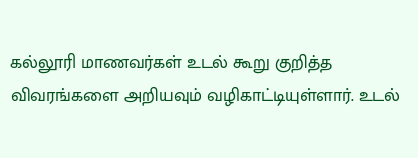கல்லூரி மாணவர்கள் உடல் கூறு குறித்த விவரங்களை அறியவும் வழிகாட்டியுள்ளார். உடல்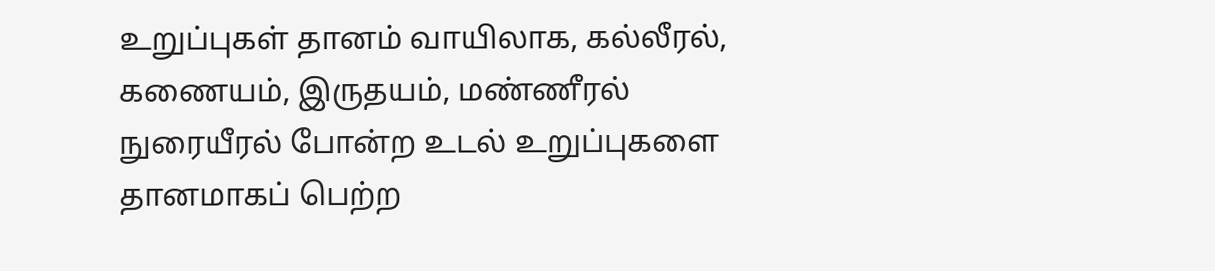உறுப்புகள் தானம் வாயிலாக, கல்லீரல், கணையம், இருதயம், மண்ணீரல் நுரையீரல் போன்ற உடல் உறுப்புகளை தானமாகப் பெற்ற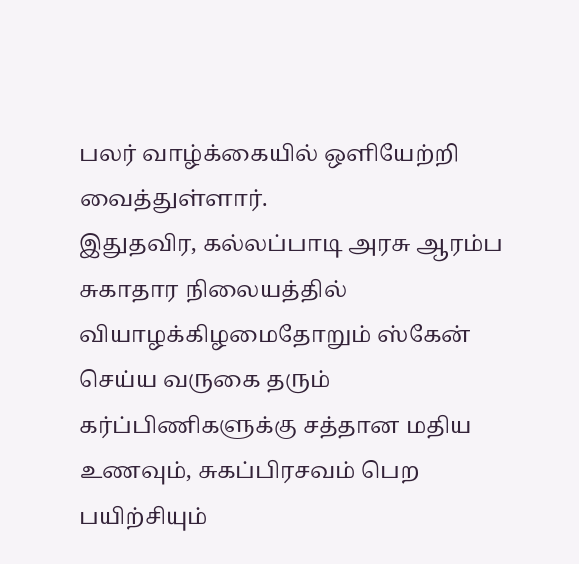பலர் வாழ்க்கையில் ஒளியேற்றி வைத்துள்ளார்.
இதுதவிர, கல்லப்பாடி அரசு ஆரம்ப சுகாதார நிலையத்தில் வியாழக்கிழமைதோறும் ஸ்கேன் செய்ய வருகை தரும் கர்ப்பிணிகளுக்கு சத்தான மதிய உணவும், சுகப்பிரசவம் பெற பயிற்சியும்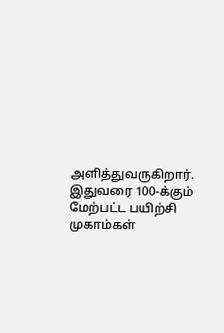அளித்துவருகிறார். இதுவரை 100-க்கும் மேற்பட்ட பயிற்சி முகாம்கள்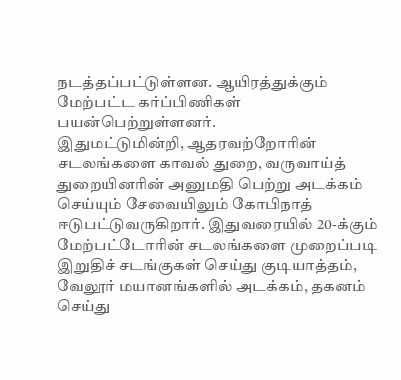நடத்தப்பட்டுள்ளன. ஆயிரத்துக்கும் மேற்பட்ட கர்ப்பிணிகள் பயன்பெற்றுள்ளனர்.
இதுமட்டுமின்றி, ஆதரவற்றோரின் சடலங்களை காவல் துறை, வருவாய்த் துறையினரின் அனுமதி பெற்று அடக்கம் செய்யும் சேவையிலும் கோபிநாத் ஈடுபட்டுவருகிறார். இதுவரையில் 20-க்கும் மேற்பட்டோரின் சடலங்களை முறைப்படி இறுதிச் சடங்குகள் செய்து குடியாத்தம், வேலூர் மயானங்களில் அடக்கம், தகனம் செய்து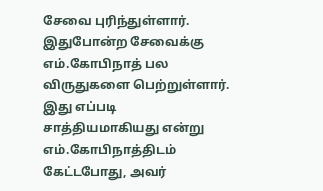சேவை புரிந்துள்ளார்.
இதுபோன்ற சேவைக்கு எம்.கோபிநாத் பல விருதுகளை பெற்றுள்ளார்.
இது எப்படி சாத்தியமாகியது என்று எம்.கோபிநாத்திடம் கேட்டபோது, அவர்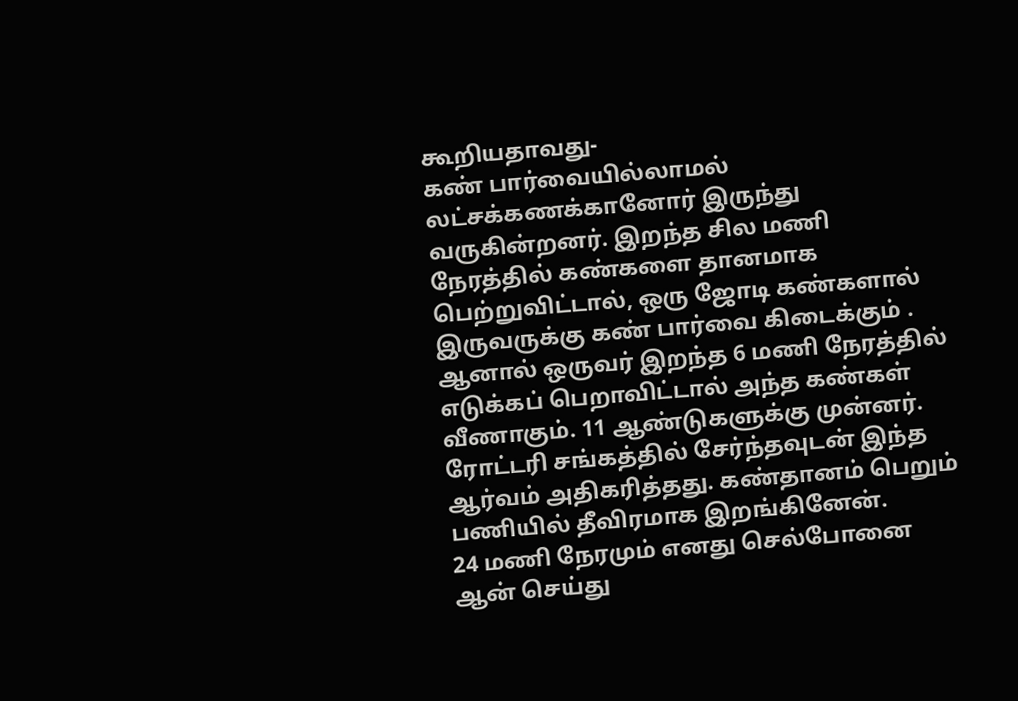கூறியதாவது-
கண் பார்வையில்லாமல் லட்சக்கணக்கானோர் இருந்து வருகின்றனர். இறந்த சில மணி நேரத்தில் கண்களை தானமாக பெற்றுவிட்டால், ஒரு ஜோடி கண்களால் இருவருக்கு கண் பார்வை கிடைக்கும் . ஆனால் ஒருவர் இறந்த 6 மணி நேரத்தில் எடுக்கப் பெறாவிட்டால் அந்த கண்கள் வீணாகும். 11 ஆண்டுகளுக்கு முன்னர். ரோட்டரி சங்கத்தில் சேர்ந்தவுடன் இந்த ஆர்வம் அதிகரித்தது. கண்தானம் பெறும் பணியில் தீவிரமாக இறங்கினேன்.
24 மணி நேரமும் எனது செல்போனை ஆன் செய்து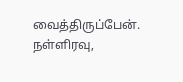வைத்திருப்பேன். நள்ளிரவு,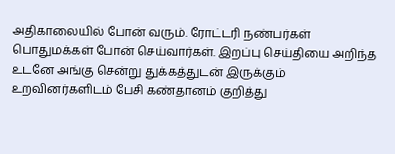அதிகாலையில் போன் வரும். ரோட்டரி நண்பர்கள் பொதுமக்கள் போன் செய்வார்கள். இறப்பு செய்தியை அறிந்த உடனே அங்கு சென்று துக்கத்துடன் இருக்கும் உறவினர்களிடம் பேசி கண்தானம் குறித்து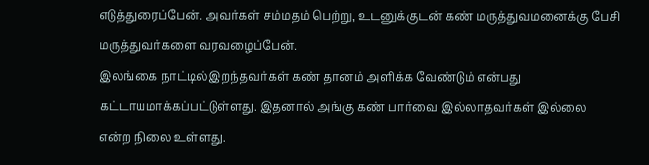எடுத்துரைப்பேன். அவர்கள் சம்மதம் பெற்று, உடனுக்குடன் கண் மருத்துவமனைக்கு பேசி மருத்துவர்களை வரவழைப்பேன்.
இலங்கை நாட்டில்இறந்தவர்கள் கண் தானம் அளிக்க வேண்டும் என்பது கட்டாயமாக்கப்பட்டுள்ளது. இதனால் அங்கு கண் பார்வை இல்லாதவர்கள் இல்லை என்ற நிலை உள்ளது.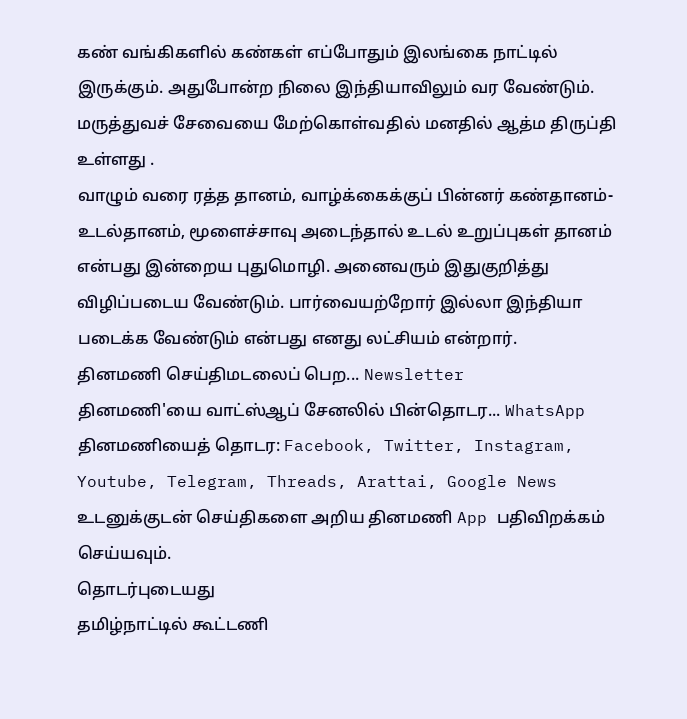கண் வங்கிகளில் கண்கள் எப்போதும் இலங்கை நாட்டில் இருக்கும். அதுபோன்ற நிலை இந்தியாவிலும் வர வேண்டும்.
மருத்துவச் சேவையை மேற்கொள்வதில் மனதில் ஆத்ம திருப்தி உள்ளது .
வாழும் வரை ரத்த தானம், வாழ்க்கைக்குப் பின்னர் கண்தானம்- உடல்தானம், மூளைச்சாவு அடைந்தால் உடல் உறுப்புகள் தானம் என்பது இன்றைய புதுமொழி. அனைவரும் இதுகுறித்து விழிப்படைய வேண்டும். பார்வையற்றோர் இல்லா இந்தியா படைக்க வேண்டும் என்பது எனது லட்சியம் என்றார்.
தினமணி செய்திமடலைப் பெற... Newsletter
தினமணி'யை வாட்ஸ்ஆப் சேனலில் பின்தொடர... WhatsApp
தினமணியைத் தொடர: Facebook, Twitter, Instagram, Youtube, Telegram, Threads, Arattai, Google News
உடனுக்குடன் செய்திகளை அறிய தினமணி App பதிவிறக்கம் செய்யவும்.
தொடர்புடையது
தமிழ்நாட்டில் கூட்டணி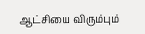ஆட்சியை விரும்பும்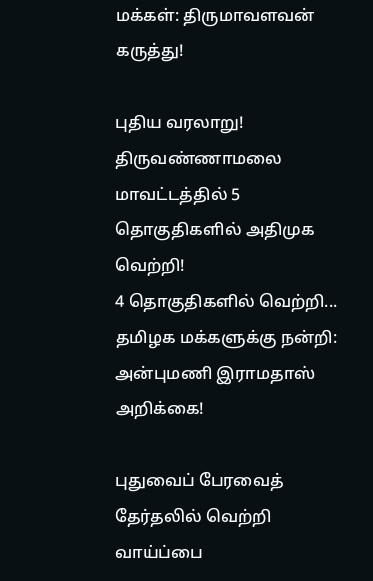மக்கள்: திருமாவளவன் கருத்து!

புதிய வரலாறு! திருவண்ணாமலை மாவட்டத்தில் 5 தொகுதிகளில் அதிமுக வெற்றி!
4 தொகுதிகளில் வெற்றி... தமிழக மக்களுக்கு நன்றி: அன்புமணி இராமதாஸ் அறிக்கை!

புதுவைப் பேரவைத் தேர்தலில் வெற்றி வாய்ப்பை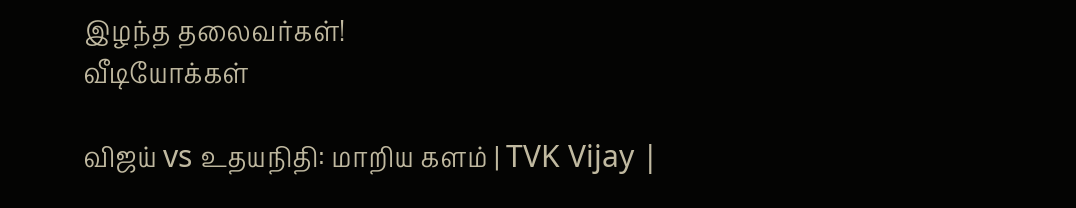இழந்த தலைவர்கள்!
வீடியோக்கள்

விஜய் vs உதயநிதி: மாறிய களம் | TVK Vijay |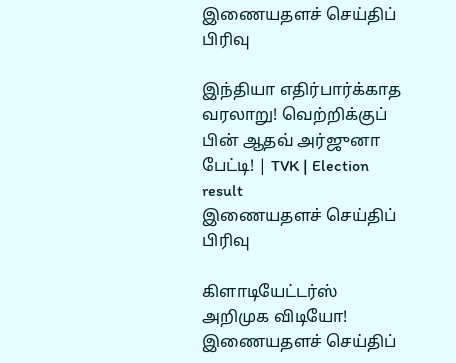இணையதளச் செய்திப் பிரிவு

இந்தியா எதிர்பார்க்காத வரலாறு! வெற்றிக்குப் பின் ஆதவ் அர்ஜுனா பேட்டி! | TVK | Election result
இணையதளச் செய்திப் பிரிவு

கிளாடியேட்டர்ஸ் அறிமுக விடியோ!
இணையதளச் செய்திப்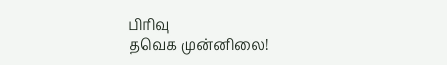பிரிவு
தவெக முன்னிலை!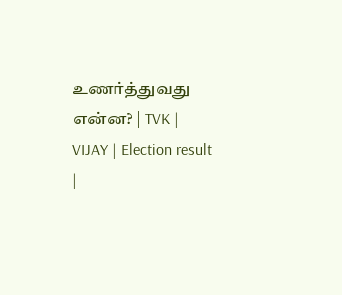உணர்த்துவது என்ன? | TVK | VIJAY | Election result |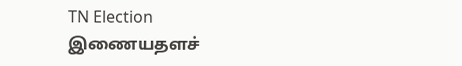TN Election
இணையதளச்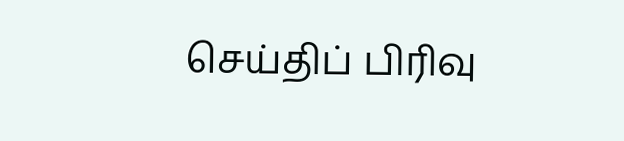செய்திப் பிரிவு